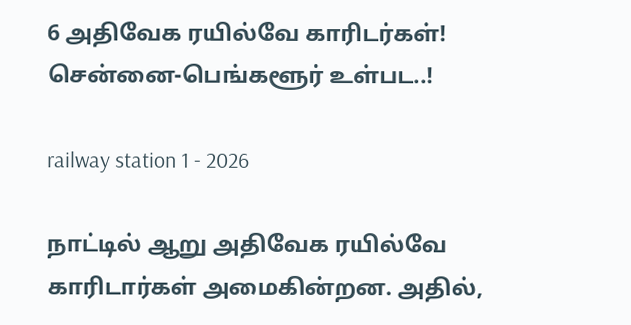6 அதிவேக ரயில்வே காரிடர்கள்! சென்னை-பெங்களூர் உள்பட..!

railway station 1 - 2026

நாட்டில் ஆறு அதிவேக ரயில்வே காரிடார்கள் அமைகின்றன. அதில்,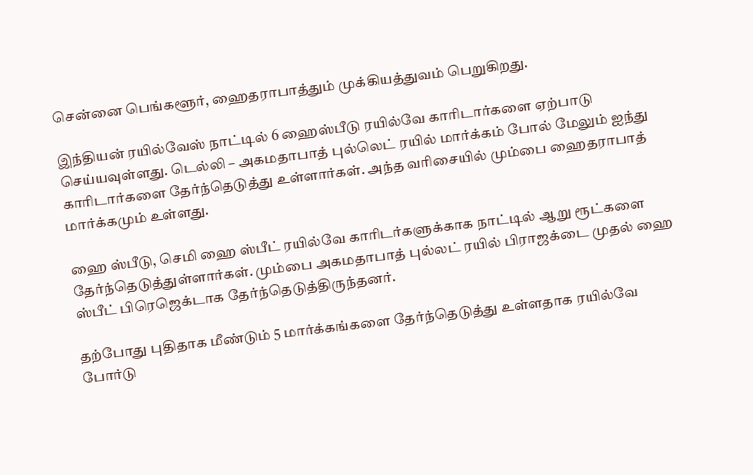சென்னை பெங்களூர், ஹைதராபாத்தும் முக்கியத்துவம் பெறுகிறது.

இந்தியன் ரயில்வேஸ் நாட்டில் 6 ஹைஸ்பீடு ரயில்வே காரிடார்களை ஏற்பாடு செய்யவுள்ளது. டெல்லி – அகமதாபாத் புல்லெட் ரயில் மார்க்கம் போல் மேலும் ஐந்து காரிடார்களை தேர்ந்தெடுத்து உள்ளார்கள். அந்த வரிசையில் மும்பை ஹைதராபாத் மார்க்கமும் உள்ளது.

ஹை ஸ்பீடு, செமி ஹை ஸ்பீட் ரயில்வே காரிடர்களுக்காக நாட்டில் ஆறு ரூட்களை தேர்ந்தெடுத்துள்ளார்கள். மும்பை அகமதாபாத் புல்லட் ரயில் பிராஜக்டை முதல் ஹை ஸ்பீட் பிரெஜெக்டாக தேர்ந்தெடுத்திருந்தனர்.

தற்போது புதிதாக மீண்டும் 5 மார்க்கங்களை தேர்ந்தெடுத்து உள்ளதாக ரயில்வே போர்டு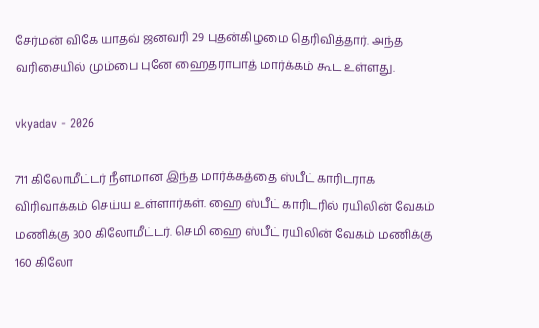சேர்மன் விகே யாதவ் ஜனவரி 29 புதன்கிழமை தெரிவித்தார். அந்த வரிசையில் மும்பை புனே ஹைதராபாத் மார்க்கம் கூட உள்ளது.

vkyadav - 2026

711 கிலோமீட்டர் நீளமான இந்த மார்க்கத்தை ஸ்பீட் காரிடராக விரிவாக்கம் செய்ய உள்ளார்கள். ஹை ஸ்பீட் காரிடரில் ரயிலின் வேகம் மணிக்கு 300 கிலோமீட்டர். செமி ஹை ஸ்பீட் ரயிலின் வேகம் மணிக்கு 160 கிலோ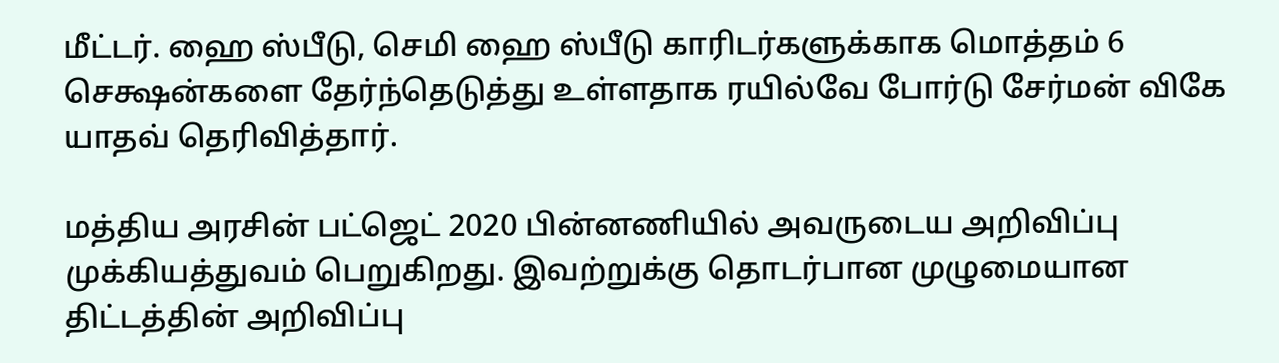மீட்டர். ஹை ஸ்பீடு, செமி ஹை ஸ்பீடு காரிடர்களுக்காக மொத்தம் 6 செக்ஷன்களை தேர்ந்தெடுத்து உள்ளதாக ரயில்வே போர்டு சேர்மன் விகே யாதவ் தெரிவித்தார்.

மத்திய அரசின் பட்ஜெட் 2020 பின்னணியில் அவருடைய அறிவிப்பு முக்கியத்துவம் பெறுகிறது. இவற்றுக்கு தொடர்பான முழுமையான திட்டத்தின் அறிவிப்பு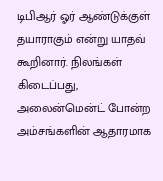டிபிஆர் ஓர் ஆண்டுக்குள் தயாராகும் என்று யாதவ் கூறினார். நிலங்கள் கிடைப்பது, அலைன்மென்ட் போன்ற அம்சங்களின் ஆதாரமாக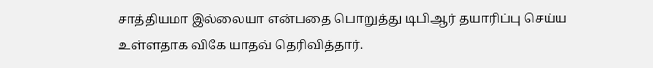சாத்தியமா இல்லையா என்பதை பொறுத்து டிபிஆர் தயாரிப்பு செய்ய உள்ளதாக விகே யாதவ் தெரிவித்தார்.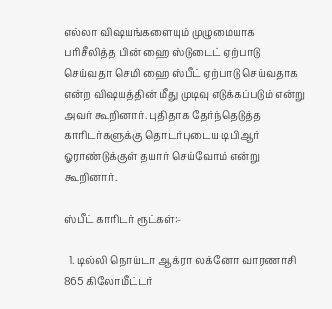எல்லா விஷயங்களையும் முழுமையாக பரிசீலித்த பின் ஹை ஸ்டுடைட் ஏற்பாடு செய்வதா செமி ஹை ஸ்பீட் ஏற்பாடு செய்வதாக என்ற விஷயத்தின் மீது முடிவு எடுக்கப்படும் என்று அவர் கூறினார். புதிதாக தேர்ந்தெடுத்த காரிடர்களுக்கு தொடர்புடைய டிபிஆர் ஓராண்டுக்குள் தயார் செய்வோம் என்று கூறினார்.

ஸ்பீட் காரிடர் ரூட்கள்:-

  1. டில்லி நொய்டா ஆக்ரா லக்னோ வாரணாசி 865 கிலோமீட்டர்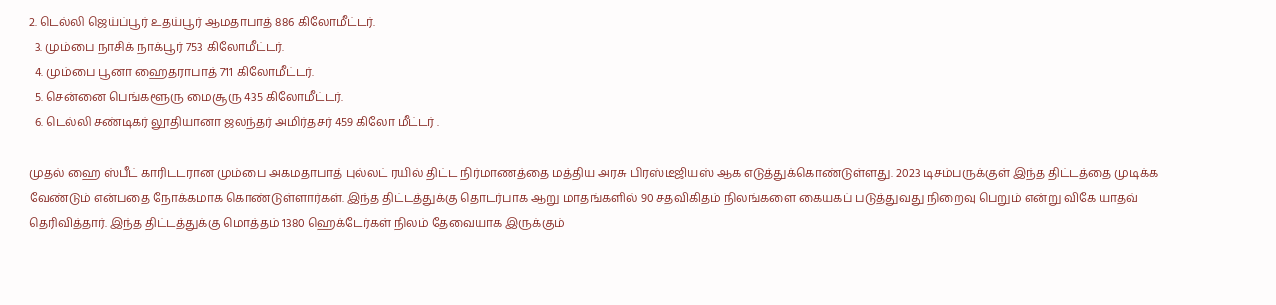2. டெல்லி ஜெய்ப்பூர் உதய்பூர் ஆமதாபாத் 886 கிலோமீட்டர்.
  3. மும்பை நாசிக் நாக்பூர் 753 கிலோமீட்டர்.
  4. மும்பை பூனா ஹைதராபாத் 711 கிலோமீட்டர்.
  5. சென்னை பெங்களூரு மைசூரு 435 கிலோமீட்டர்.
  6. டெல்லி சண்டிகர் லூதியானா ஜலந்தர் அமிர்தசர் 459 கிலோ மீட்டர் .

முதல் ஹை ஸ்பீட் காரிடடரான மும்பை அகமதாபாத் புல்லட் ரயில் திட்ட நிர்மாணத்தை மத்திய அரசு பிரஸ்டீஜியஸ் ஆக எடுத்துக்கொண்டுள்ளது. 2023 டிசம்பருக்குள் இந்த திட்டத்தை முடிக்க வேண்டும் என்பதை நோக்கமாக கொண்டுள்ளார்கள். இந்த திட்டத்துக்கு தொடர்பாக ஆறு மாதங்களில் 90 சதவிகிதம் நிலங்களை கையகப் படுத்துவது நிறைவு பெறும் என்று விகே யாதவ் தெரிவித்தார். இந்த திட்டத்துக்கு மொத்தம் 1380 ஹெக்டேர்கள் நிலம் தேவையாக இருக்கும்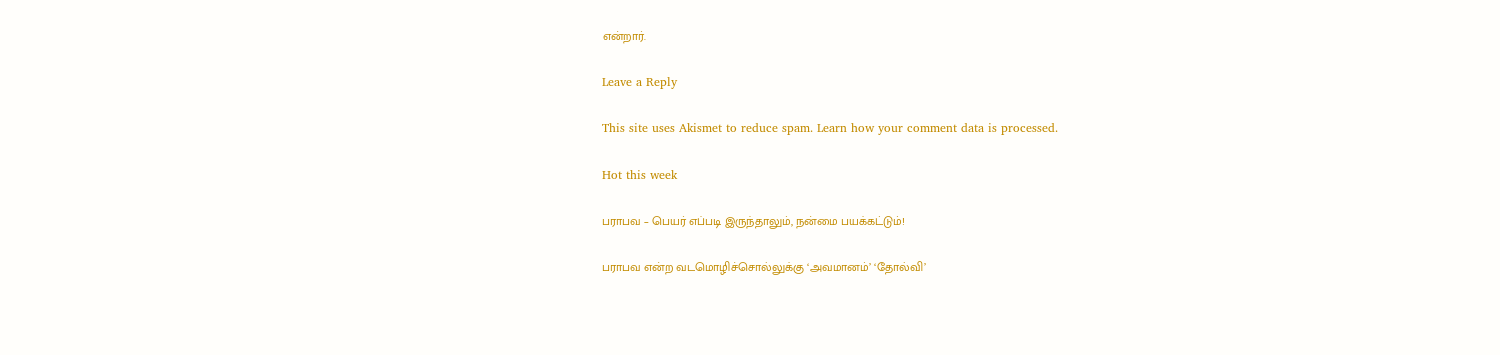என்றார்.

Leave a Reply

This site uses Akismet to reduce spam. Learn how your comment data is processed.

Hot this week

பராபவ – பெயர் எப்படி இருந்தாலும், நன்மை பயக்கட்டும்!

பராபவ என்ற வடமொழிச்சொல்லுக்கு ‘அவமானம்’ ‘தோல்வி’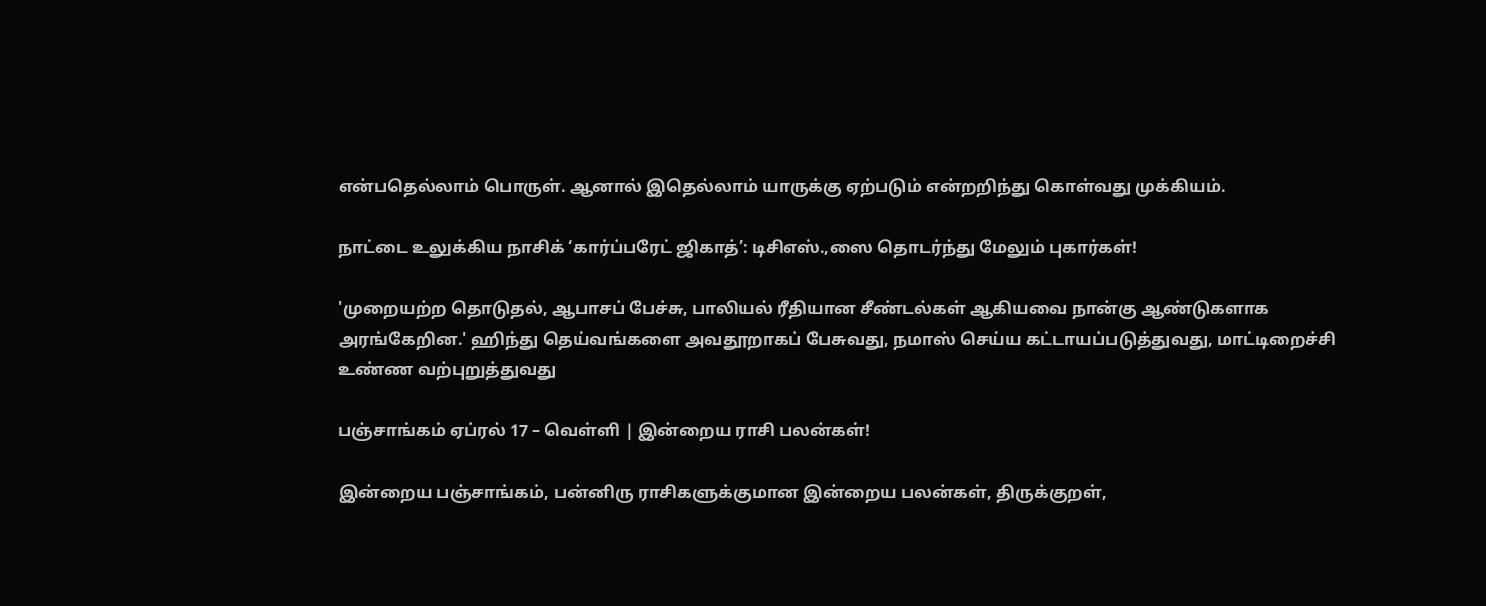என்பதெல்லாம் பொருள். ஆனால் இதெல்லாம் யாருக்கு ஏற்படும் என்றறிந்து கொள்வது முக்கியம்.

நாட்டை உலுக்கிய நாசிக் ‘கார்ப்பரேட் ஜிகாத்’: டிசிஎஸ்.,ஸை தொடர்ந்து மேலும் புகார்கள்!

'முறையற்ற தொடுதல், ஆபாசப் பேச்சு, பாலியல் ரீதியான சீண்டல்கள் ஆகியவை நான்கு ஆண்டுகளாக அரங்கேறின.' ஹிந்து தெய்வங்களை அவதூறாகப் பேசுவது, நமாஸ் செய்ய கட்டாயப்படுத்துவது, மாட்டிறைச்சி உண்ண வற்புறுத்துவது

பஞ்சாங்கம் ஏப்ரல் 17 – வெள்ளி | இன்றைய ராசி பலன்கள்!

இன்றைய பஞ்சாங்கம், பன்னிரு ராசிகளுக்குமான இன்றைய பலன்கள், திருக்குறள்,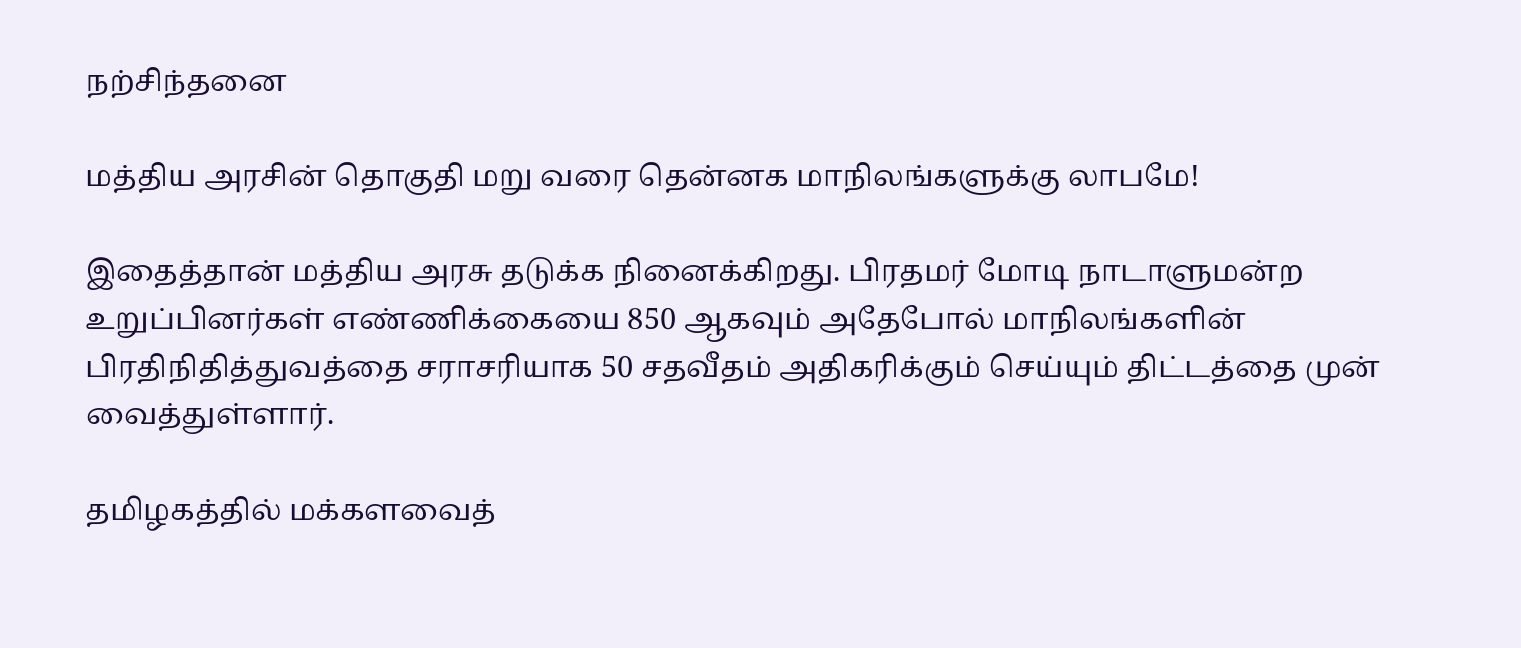நற்சிந்தனை

மத்திய அரசின் தொகுதி மறு வரை தென்னக மாநிலங்களுக்கு லாபமே!

இதைத்தான் மத்திய அரசு தடுக்க நினைக்கிறது. பிரதமர் மோடி நாடாளுமன்ற உறுப்பினர்கள் எண்ணிக்கையை 850 ஆகவும் அதேபோல் மாநிலங்களின் பிரதிநிதித்துவத்தை சராசரியாக 50 சதவீதம் அதிகரிக்கும் செய்யும் திட்டத்தை முன் வைத்துள்ளார்.

தமிழகத்தில் மக்களவைத்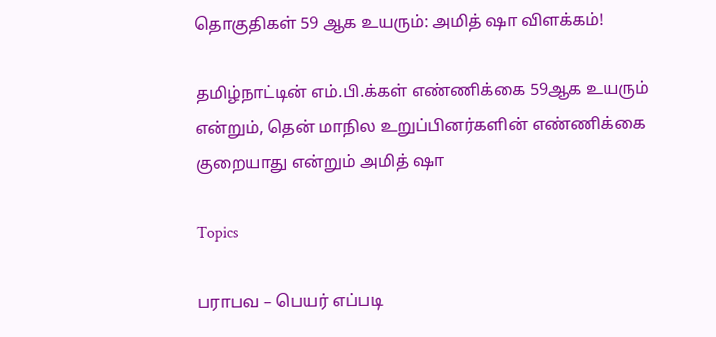தொகுதிகள் 59 ஆக உயரும்: அமித் ஷா விளக்கம்!

தமிழ்நாட்டின் எம்.பி.க்கள் எண்ணிக்கை 59ஆக உயரும் என்றும், தென் மாநில உறுப்பினர்களின் எண்ணிக்கை குறையாது என்றும் அமித் ஷா

Topics

பராபவ – பெயர் எப்படி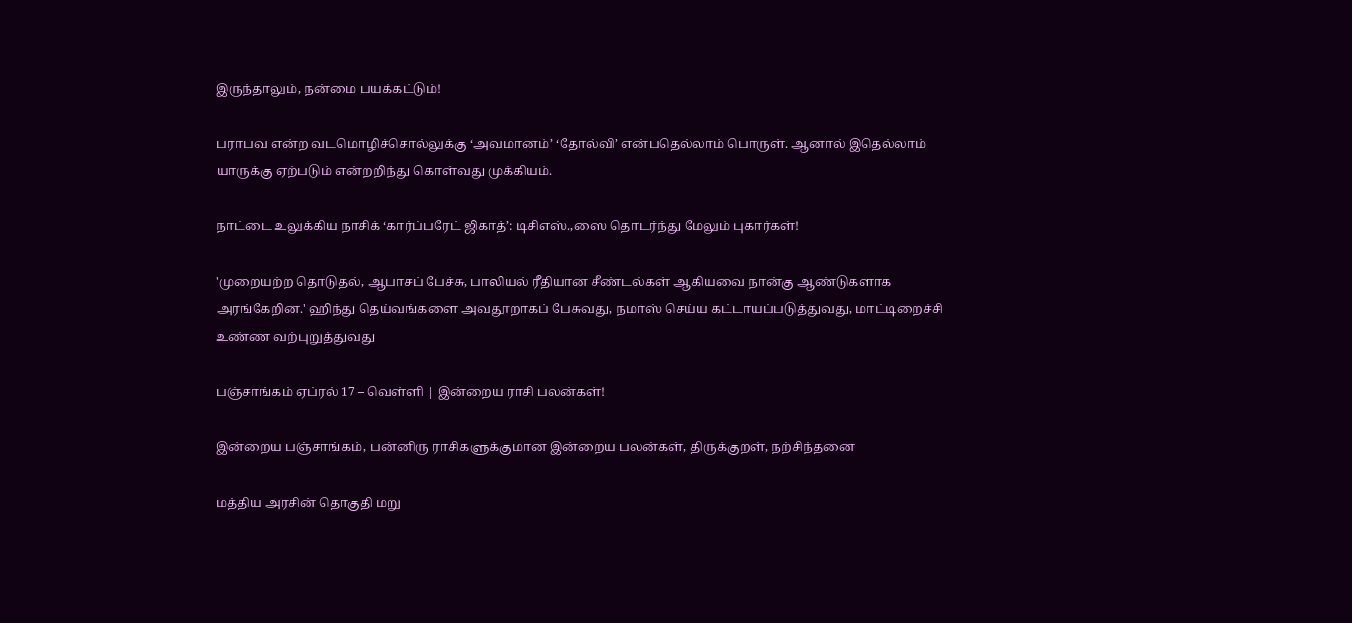இருந்தாலும், நன்மை பயக்கட்டும்!

பராபவ என்ற வடமொழிச்சொல்லுக்கு ‘அவமானம்’ ‘தோல்வி’ என்பதெல்லாம் பொருள். ஆனால் இதெல்லாம் யாருக்கு ஏற்படும் என்றறிந்து கொள்வது முக்கியம்.

நாட்டை உலுக்கிய நாசிக் ‘கார்ப்பரேட் ஜிகாத்’: டிசிஎஸ்.,ஸை தொடர்ந்து மேலும் புகார்கள்!

'முறையற்ற தொடுதல், ஆபாசப் பேச்சு, பாலியல் ரீதியான சீண்டல்கள் ஆகியவை நான்கு ஆண்டுகளாக அரங்கேறின.' ஹிந்து தெய்வங்களை அவதூறாகப் பேசுவது, நமாஸ் செய்ய கட்டாயப்படுத்துவது, மாட்டிறைச்சி உண்ண வற்புறுத்துவது

பஞ்சாங்கம் ஏப்ரல் 17 – வெள்ளி | இன்றைய ராசி பலன்கள்!

இன்றைய பஞ்சாங்கம், பன்னிரு ராசிகளுக்குமான இன்றைய பலன்கள், திருக்குறள், நற்சிந்தனை

மத்திய அரசின் தொகுதி மறு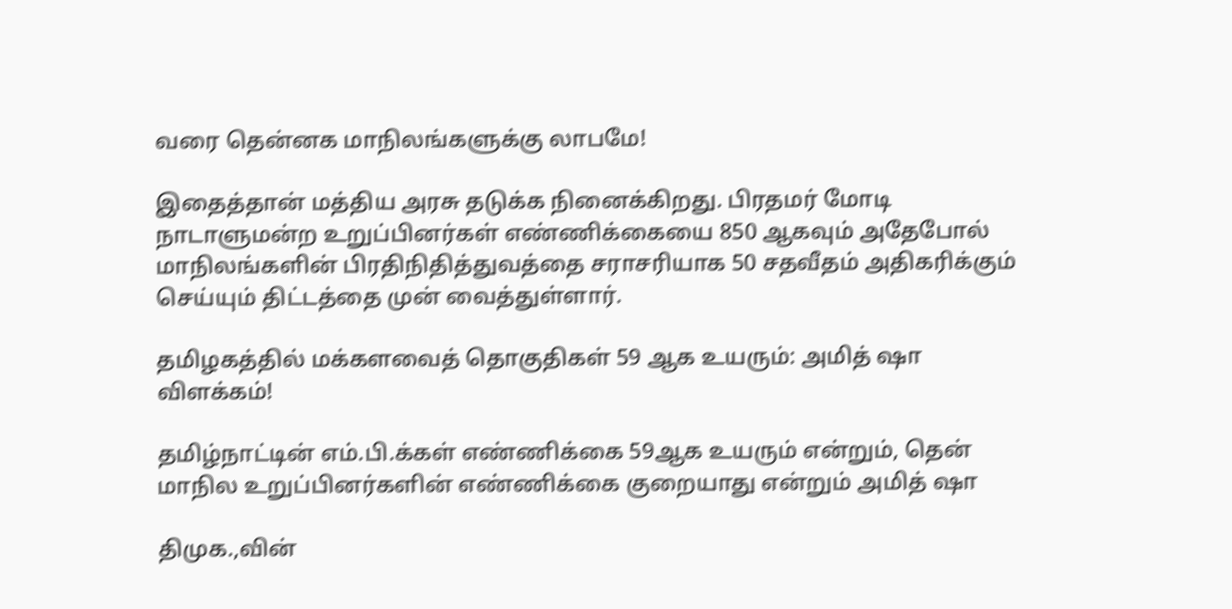வரை தென்னக மாநிலங்களுக்கு லாபமே!

இதைத்தான் மத்திய அரசு தடுக்க நினைக்கிறது. பிரதமர் மோடி நாடாளுமன்ற உறுப்பினர்கள் எண்ணிக்கையை 850 ஆகவும் அதேபோல் மாநிலங்களின் பிரதிநிதித்துவத்தை சராசரியாக 50 சதவீதம் அதிகரிக்கும் செய்யும் திட்டத்தை முன் வைத்துள்ளார்.

தமிழகத்தில் மக்களவைத் தொகுதிகள் 59 ஆக உயரும்: அமித் ஷா விளக்கம்!

தமிழ்நாட்டின் எம்.பி.க்கள் எண்ணிக்கை 59ஆக உயரும் என்றும், தென் மாநில உறுப்பினர்களின் எண்ணிக்கை குறையாது என்றும் அமித் ஷா

திமுக.,வின்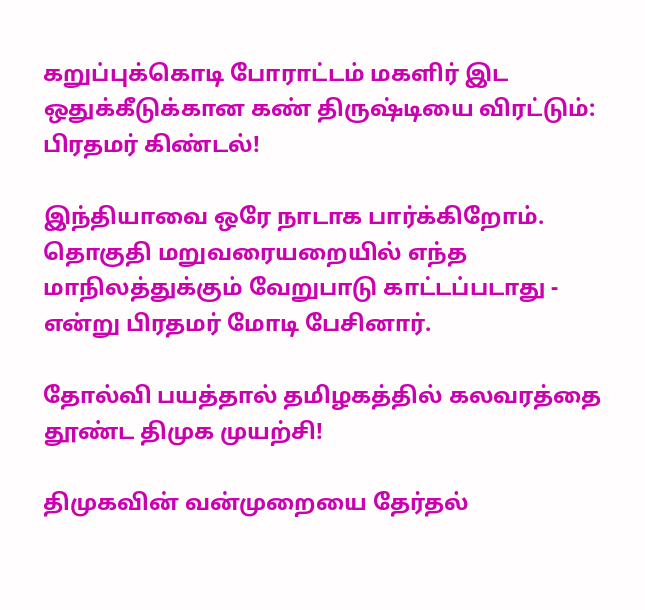கறுப்புக்கொடி போராட்டம் மகளிர் இட ஒதுக்கீடுக்கான கண் திருஷ்டியை விரட்டும்: பிரதமர் கிண்டல்!

இந்தியாவை ஒரே நாடாக பார்க்கிறோம். தொகுதி மறுவரையறையில் எந்த மாநிலத்துக்கும் வேறுபாடு காட்டப்படாது - என்று பிரதமர் மோடி பேசினார்.

தோல்வி பயத்தால் தமிழகத்தில் கலவரத்தை தூண்ட திமுக முயற்சி!

திமுகவின் வன்முறையை தேர்தல்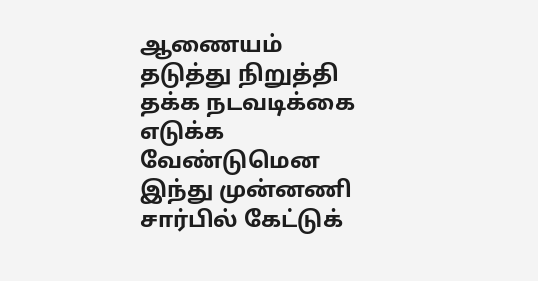ஆணையம் தடுத்து நிறுத்தி தக்க நடவடிக்கை எடுக்க வேண்டுமென இந்து முன்னணி சார்பில் கேட்டுக்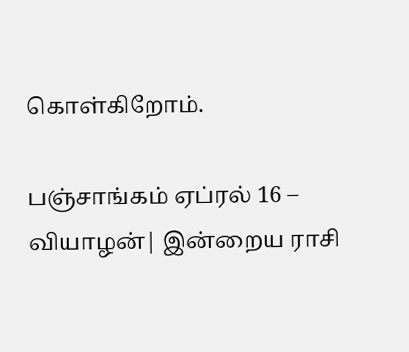கொள்கிறோம்.

பஞ்சாங்கம் ஏப்ரல் 16 – வியாழன்| இன்றைய ராசி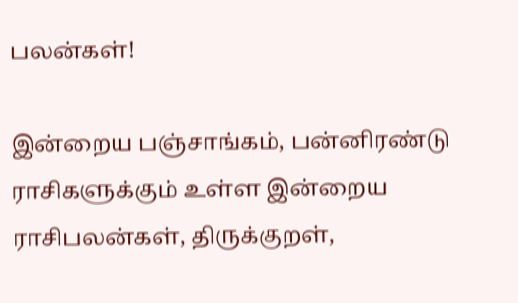பலன்கள்!

இன்றைய பஞ்சாங்கம், பன்னிரண்டு ராசிகளுக்கும் உள்ள இன்றைய ராசிபலன்கள், திருக்குறள்,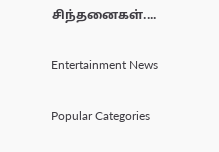சிந்தனைகள்....

Entertainment News

Popular Categories